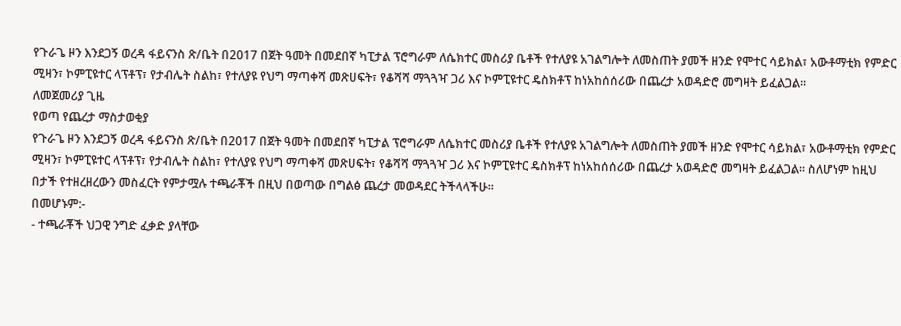የጉራጌ ዞን እንደጋኝ ወረዳ ፋይናንስ ጽ/ቤት በ2017 በጀት ዓመት በመደበኛ ካፒታል ፕሮግራም ለሴክተር መስሪያ ቤቶች የተለያዩ አገልግሎት ለመስጠት ያመች ዘንድ የሞተር ሳይክል፣ አውቶማቲክ የምድር ሚዛን፣ ኮምፒዩተር ላፕቶፕ፣ የታብሌት ስልከ፣ የተለያዩ የህግ ማጣቀሻ መጽሀፍት፣ የቆሻሻ ማጓጓዣ ጋሪ እና ኮምፒዩተር ዴስክቶፕ ከነአከሰሰሪው በጨረታ አወዳድሮ መግዛት ይፈልጋል፡፡
ለመጀመሪያ ጊዜ
የወጣ የጨረታ ማስታወቂያ
የጉራጌ ዞን እንደጋኝ ወረዳ ፋይናንስ ጽ/ቤት በ2017 በጀት ዓመት በመደበኛ ካፒታል ፕሮግራም ለሴክተር መስሪያ ቤቶች የተለያዩ አገልግሎት ለመስጠት ያመች ዘንድ የሞተር ሳይክል፣ አውቶማቲክ የምድር ሚዛን፣ ኮምፒዩተር ላፕቶፕ፣ የታብሌት ስልከ፣ የተለያዩ የህግ ማጣቀሻ መጽሀፍት፣ የቆሻሻ ማጓጓዣ ጋሪ እና ኮምፒዩተር ዴስክቶፕ ከነአከሰሰሪው በጨረታ አወዳድሮ መግዛት ይፈልጋል፡፡ ስለሆነም ከዚህ በታች የተዘረዘረውን መስፈርት የምታሟሉ ተጫራቾች በዚህ በወጣው በግልፅ ጨረታ መወዳደር ትችላላችሁ።
በመሆኑም:-
- ተጫራቾች ህጋዊ ንግድ ፈቃድ ያላቸው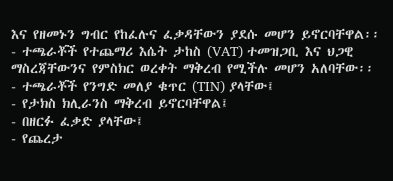እና የዘመኑን ግብር የከፈሉና ፈቃዳቸውን ያደሱ መሆን ይኖርባቸዋል፡፡
- ተጫራቾች የተጨማሪ እሴት ታከስ (VAT) ተመዝጋቢ እና ህጋዊ ማስረጃቸውንና የምስክር ወረቀት ማቅረብ የሚችሉ መሆን አለባቸው፡፡
- ተጫራቾች የንግድ መለያ ቁጥር (TIN) ያላቸው፤
- የታክስ ክሊራንስ ማቅረብ ይኖርባቸዋል፤
- በዘርፉ ፈቃድ ያላቸው፤
- የጨረታ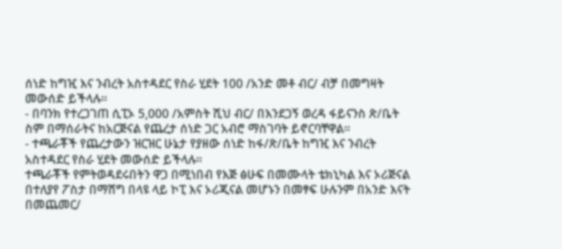ሰነድ ከግዢ እና ንብረት አስተዳደር የስራ ሂደት 100 /አንድ መቶ ብር/ ብቻ በመግዛት መውሰድ ይችላሉ፡፡
- በባንክ የተረጋገጠ ሲፒኦ 5,000 /አምስት ሺህ ብር/ በእንደጋኝ ወረዳ ፋይናንስ ጽ/ቤት ስም በማሰራትና ከአርጅናል የጨረታ ሰነድ ጋር አብሮ ማስገባት ይኖርባቸዋል፡፡
- ተጫራቾች የጨረታውን ዝርዝር ሁኔታ የያዘው ሰነድ ከፋ/ጽ/ቤት ከግዢ እና ንብረት አስተዳደር የስራ ሂደት መውሰድ ይችላሉ፡፡
ተጫራቾች የምትወዳደሩበትን ዋጋ በሚነበብ የእጅ ፅሁፍ በመሙላት ቴክኒካል እና ኦሪጅናል በተለያየ ፖስታ በማሸግ በላዩ ላይ ኮፒ እና ኦሪጂናል መሆኑን በመፃፍ ሁሉንም በአንድ እናት በመጨመር/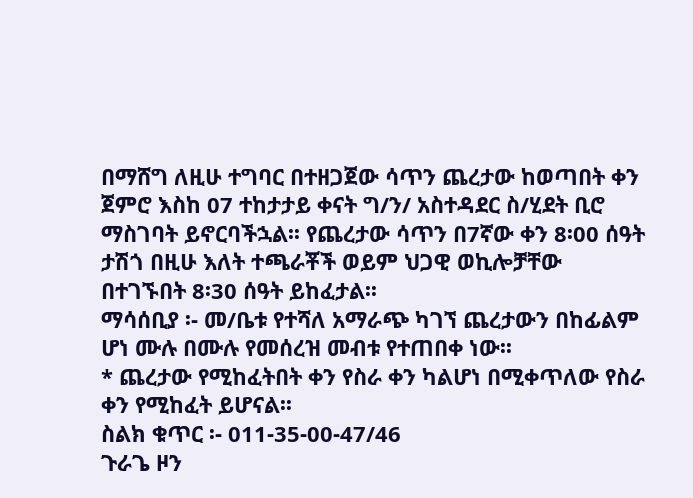በማሸግ ለዚሁ ተግባር በተዘጋጀው ሳጥን ጨረታው ከወጣበት ቀን ጀምሮ እስከ 07 ተከታታይ ቀናት ግ/ን/ አስተዳደር ስ/ሂደት ቢሮ ማስገባት ይኖርባችኋል፡፡ የጨረታው ሳጥን በ7ኛው ቀን 8፡00 ሰዓት ታሽጎ በዚሁ እለት ተጫራቾች ወይም ህጋዊ ወኪሎቻቸው በተገኙበት 8፡30 ሰዓት ይከፈታል፡፡
ማሳሰቢያ ፡- መ/ቤቱ የተሻለ አማራጭ ካገኘ ጨረታውን በከፊልም ሆነ ሙሉ በሙሉ የመሰረዝ መብቱ የተጠበቀ ነው፡፡
* ጨረታው የሚከፈትበት ቀን የስራ ቀን ካልሆነ በሚቀጥለው የስራ ቀን የሚከፈት ይሆናል፡፡
ስልክ ቁጥር ፡- 011-35-00-47/46
ጉራጌ ዞን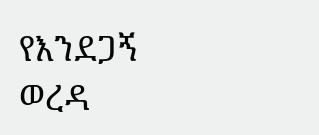የእንደጋኝ ወረዳ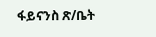ፋይናንስ ጽ/ቤት